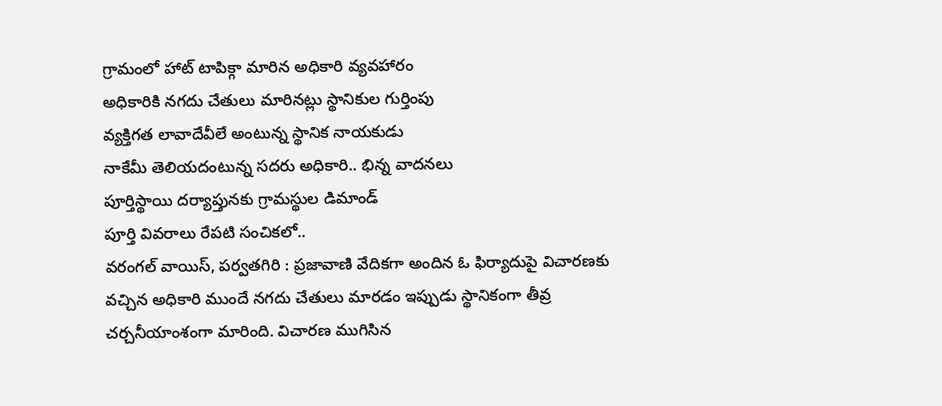గ్రామంలో హాట్ టాపిక్గా మారిన అధికారి వ్యవహారం
అధికారికి నగదు చేతులు మారినట్లు స్థానికుల గుర్తింపు
వ్యక్తిగత లావాదేవీలే అంటున్న స్థానిక నాయకుడు
నాకేమీ తెలియదంటున్న సదరు అధికారి.. భిన్న వాదనలు
పూర్తిస్థాయి దర్యాప్తునకు గ్రామస్థుల డిమాండ్
పూర్తి వివరాలు రేపటి సంచికలో..
వరంగల్ వాయిస్, పర్వతగిరి : ప్రజావాణి వేదికగా అందిన ఓ ఫిర్యాదుపై విచారణకు వచ్చిన అధికారి ముందే నగదు చేతులు మారడం ఇప్పుడు స్థానికంగా తీవ్ర చర్చనీయాంశంగా మారింది. విచారణ ముగిసిన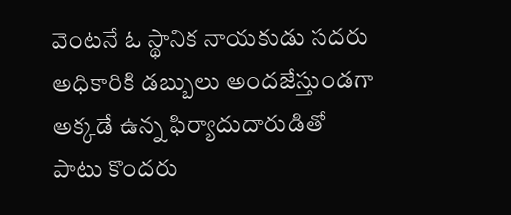వెంటనే ఓ స్థానిక నాయకుడు సదరు అధికారికి డబ్బులు అందజేస్తుండగా అక్కడే ఉన్న ఫిర్యాదుదారుడితో పాటు కొందరు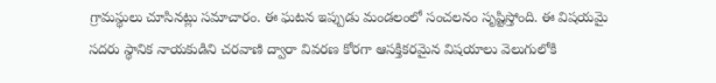గ్రామస్థులు చూసినట్లు సమాచారం. ఈ ఘటన ఇప్పుడు మండలంలో సంచలనం సృష్టిస్తోంది. ఈ విషయమై సదరు స్థానిక నాయకుడిని చరవాణి ద్వారా వివరణ కోరగా ఆసక్తికరమైన విషయాలు వెలుగులోకి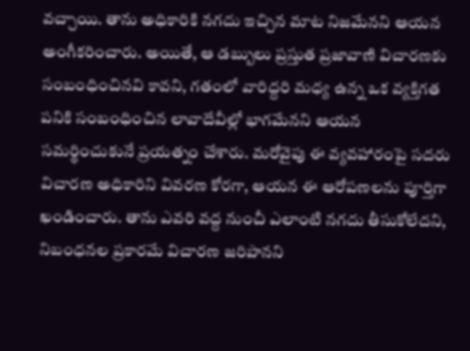వచ్చాయి. తాను అధికారికి నగదు ఇచ్చిన మాట నిజమేనని ఆయన అంగీకరించారు. అయితే, ఆ డబ్బులు ప్రస్తుత ప్రజావాణి విచారణకు సంబంధించినవి కావని, గతంలో వారిద్దరి మధ్య ఉన్న ఒక వ్యక్తిగత పనికి సంబంధించిన లావాదేవీల్లో భాగమేనని ఆయన సమర్థించుకునే ప్రయత్నం చేశారు. మరోవైపు ఈ వ్యవహారంపై సదరు విచారణ అధికారిని వివరణ కోరగా, ఆయన ఈ ఆరోపణలను పూర్తిగా ఖండించారు. తాను ఎవరి వద్ద నుంచీ ఎలాంటి నగదు తీసుకోలేదని, నిబంధనల ప్రకారమే విచారణ జరిపానని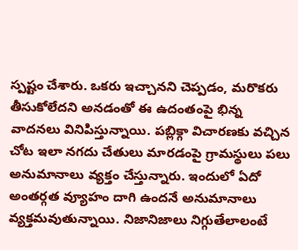స్పష్టం చేశారు. ఒకరు ఇచ్చానని చెప్పడం, మరొకరు తీసుకోలేదని అనడంతో ఈ ఉదంతంపై భిన్న వాదనలు వినిపిస్తున్నాయి. పబ్లిక్గా విచారణకు వచ్చిన చోట ఇలా నగదు చేతులు మారడంపై గ్రామస్థులు పలు అనుమానాలు వ్యక్తం చేస్తున్నారు. ఇందులో ఏదో అంతర్గత వ్యూహం దాగి ఉందనే అనుమానాలు వ్యక్తమవుతున్నాయి. నిజానిజాలు నిగ్గుతేలాలంటే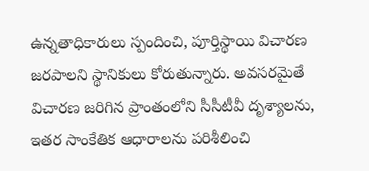ఉన్నతాధికారులు స్పందించి, పూర్తిస్థాయి విచారణ జరపాలని స్థానికులు కోరుతున్నారు. అవసరమైతే విచారణ జరిగిన ప్రాంతంలోని సీసీటీవీ దృశ్యాలను, ఇతర సాంకేతిక ఆధారాలను పరిశీలించి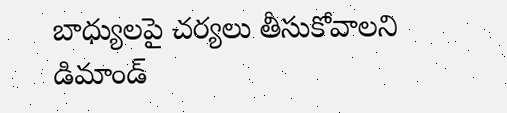బాధ్యులపై చర్యలు తీసుకోవాలని డిమాండ్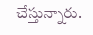చేస్తున్నారు.